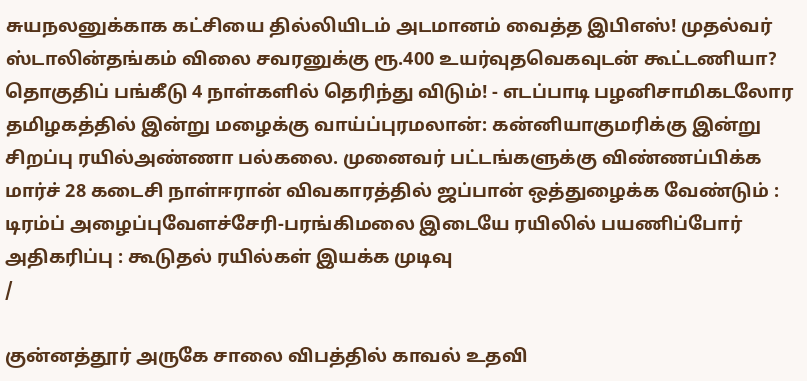சுயநலனுக்காக கட்சியை தில்லியிடம் அடமானம் வைத்த இபிஎஸ்! முதல்வர் ஸ்டாலின்தங்கம் விலை சவரனுக்கு ரூ.400 உயர்வுதவெகவுடன் கூட்டணியா? தொகுதிப் பங்கீடு 4 நாள்களில் தெரிந்து விடும்! - எடப்பாடி பழனிசாமிகடலோர தமிழகத்தில் இன்று மழைக்கு வாய்ப்புரமலான்: கன்னியாகுமரிக்கு இன்று சிறப்பு ரயில்அண்ணா பல்கலை. முனைவர் பட்டங்களுக்கு விண்ணப்பிக்க மார்ச் 28 கடைசி நாள்ஈரான் விவகாரத்தில் ஜப்பான் ஒத்துழைக்க வேண்டும் : டிரம்ப் அழைப்புவேளச்சேரி-பரங்கிமலை இடையே ரயிலில் பயணிப்போர் அதிகரிப்பு : கூடுதல் ரயில்கள் இயக்க முடிவு
/

குன்னத்தூர் அருகே சாலை விபத்தில் காவல் உதவி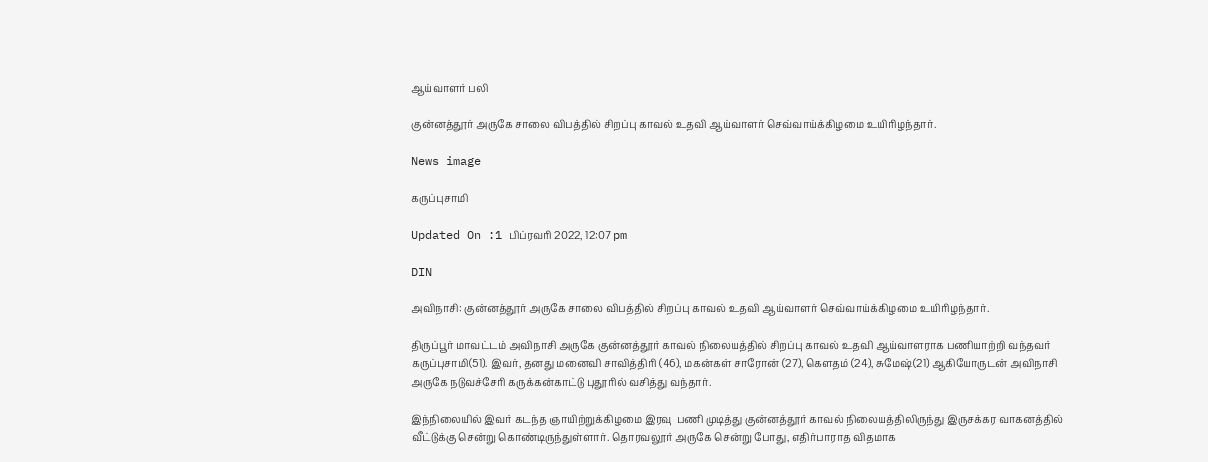ஆய்வாளர் பலி

குன்னத்தூர் அருகே சாலை விபத்தில் சிறப்பு காவல் உதவி ஆய்வாளர் செவ்வாய்க்கிழமை உயிரிழந்தார்.

News image

கருப்புசாமி

Updated On :1 பிப்ரவரி 2022, 12:07 pm

DIN

அவிநாசி: குன்னத்தூர் அருகே சாலை விபத்தில் சிறப்பு காவல் உதவி ஆய்வாளர் செவ்வாய்க்கிழமை உயிரிழந்தார்.

திருப்பூர் மாவட்டம் அவிநாசி அருகே குன்னத்தூர் காவல் நிலையத்தில் சிறப்பு காவல் உதவி ஆய்வாளராக பணியாற்றி வந்தவர் கருப்புசாமி(51). இவர், தனது மனைவி சாவித்திரி (46), மகன்கள் சாரோன் (27), கௌதம் (24), சுமேஷ்(21) ஆகியோருடன் அவிநாசி  அருகே நடுவச்சேரி கருக்கன்காட்டு புதூரில் வசித்து வந்தார்.

இந்நிலையில் இவர் கடந்த ஞாயிற்றுக்கிழமை இரவு  பணி முடித்து குன்னத்தூர் காவல் நிலையத்திலிருந்து இருசக்கர வாகனத்தில் வீட்டுக்கு சென்று கொண்டிருந்துள்ளார். தொரவலூர் அருகே சென்று போது, எதிர்பாராத விதமாக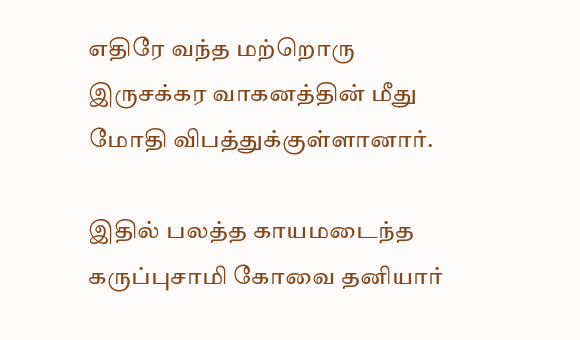எதிரே வந்த மற்றொரு இருசக்கர வாகனத்தின் மீது மோதி விபத்துக்குள்ளானார்.

இதில் பலத்த காயமடைந்த கருப்புசாமி கோவை தனியார்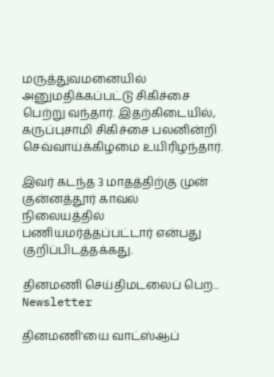மருத்துவமனையில் அனுமதிக்கப்பட்டு சிகிச்சை பெற்று வந்தார். இதற்கிடையில், கருப்புசாமி சிகிச்சை பலனின்றி செவ்வாய்க்கிழமை உயிரிழந்தார்.

இவர் கடந்த 3 மாதத்திற்கு முன் குன்னத்தூர் காவல் நிலையத்தில் பணியமர்த்தப்பட்டார் என்பது குறிப்பிடத்தக்கது.

தினமணி செய்திமடலைப் பெற... Newsletter

தினமணி'யை வாட்ஸ்ஆப்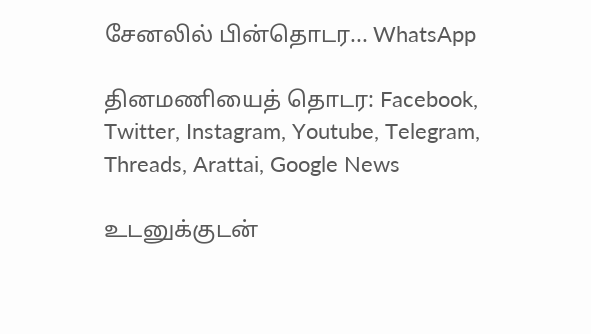சேனலில் பின்தொடர... WhatsApp

தினமணியைத் தொடர: Facebook, Twitter, Instagram, Youtube, Telegram, Threads, Arattai, Google News

உடனுக்குடன்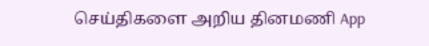செய்திகளை அறிய தினமணி App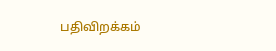பதிவிறக்கம்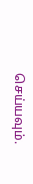செய்யவும்.